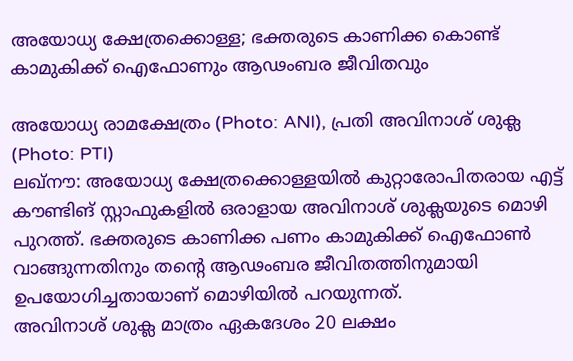അയോധ്യ ക്ഷേത്രക്കൊള്ള; ഭക്തരുടെ കാണിക്ക കൊണ്ട് കാമുകിക്ക് ഐഫോണും ആഢംബര ജീവിതവും

അയോധ്യ രാമക്ഷേത്രം (Photo: ANI), പ്രതി അവിനാശ് ശുക്ല (Photo: PTI)
ലഖ്നൗ: അയോധ്യ ക്ഷേത്രക്കൊള്ളയിൽ കുറ്റാരോപിതരായ എട്ട് കൗണ്ടിങ് സ്റ്റാഫുകളിൽ ഒരാളായ അവിനാശ് ശുക്ലയുടെ മൊഴി പുറത്ത്. ഭക്തരുടെ കാണിക്ക പണം കാമുകിക്ക് ഐഫോൺ വാങ്ങുന്നതിനും തന്റെ ആഢംബര ജീവിതത്തിനുമായി ഉപയോഗിച്ചതായാണ് മൊഴിയിൽ പറയുന്നത്.
അവിനാശ് ശുക്ല മാത്രം ഏകദേശം 20 ലക്ഷം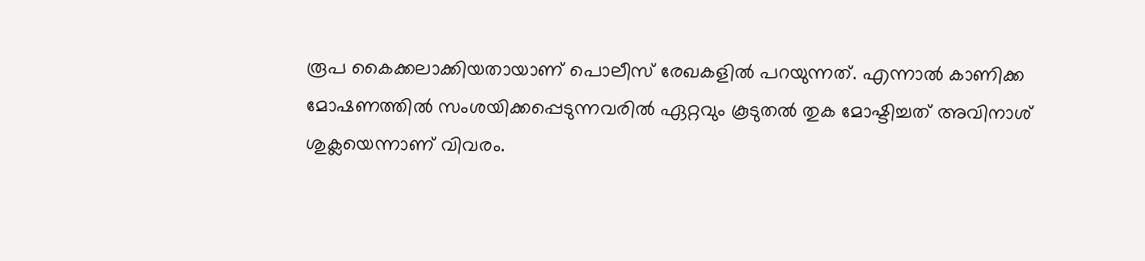രൂപ കൈക്കലാക്കിയതായാണ് പൊലീസ് രേഖകളിൽ പറയുന്നത്. എന്നാൽ കാണിക്ക മോഷണത്തിൽ സംശയിക്കപ്പെടുന്നവരിൽ ഏറ്റവും കൂടുതൽ തുക മോഷ്ടിച്ചത് അവിനാശ് ശുക്ലയെന്നാണ് വിവരം.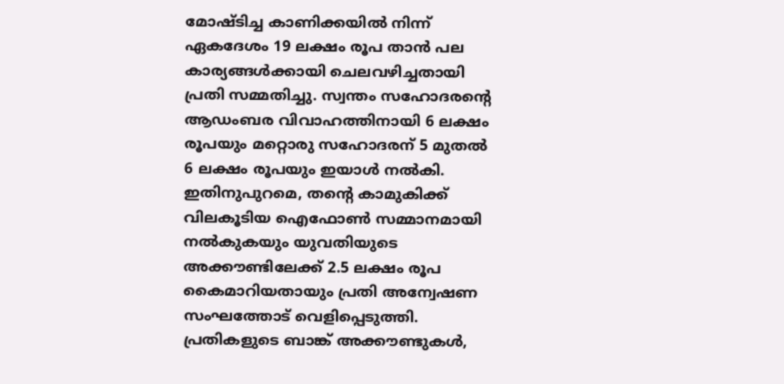മോഷ്ടിച്ച കാണിക്കയിൽ നിന്ന് ഏകദേശം 19 ലക്ഷം രൂപ താൻ പല കാര്യങ്ങൾക്കായി ചെലവഴിച്ചതായി പ്രതി സമ്മതിച്ചു. സ്വന്തം സഹോദരന്റെ ആഡംബര വിവാഹത്തിനായി 6 ലക്ഷം രൂപയും മറ്റൊരു സഹോദരന് 5 മുതൽ 6 ലക്ഷം രൂപയും ഇയാൾ നൽകി.
ഇതിനുപുറമെ, തന്റെ കാമുകിക്ക് വിലകൂടിയ ഐഫോൺ സമ്മാനമായി നൽകുകയും യുവതിയുടെ അക്കൗണ്ടിലേക്ക് 2.5 ലക്ഷം രൂപ കൈമാറിയതായും പ്രതി അന്വേഷണ സംഘത്തോട് വെളിപ്പെടുത്തി. പ്രതികളുടെ ബാങ്ക് അക്കൗണ്ടുകൾ,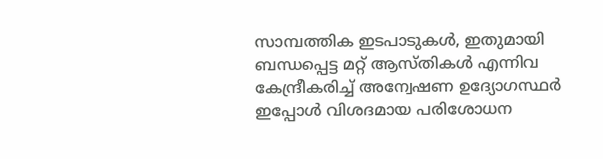സാമ്പത്തിക ഇടപാടുകൾ, ഇതുമായി ബന്ധപ്പെട്ട മറ്റ് ആസ്തികൾ എന്നിവ കേന്ദ്രീകരിച്ച് അന്വേഷണ ഉദ്യോഗസ്ഥർ ഇപ്പോൾ വിശദമായ പരിശോധന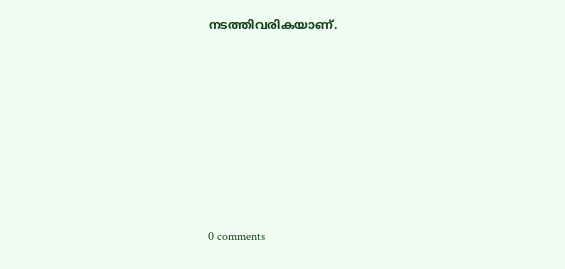നടത്തിവരികയാണ്.











0 comments